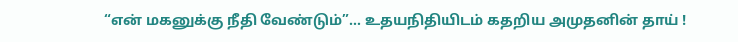“என் மகனுக்கு நீதி வேண்டும்”… உதயநிதியிடம் கதறிய அமுதனின் தாய் !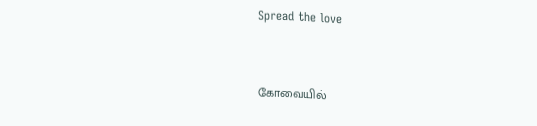Spread the love


கோவையில்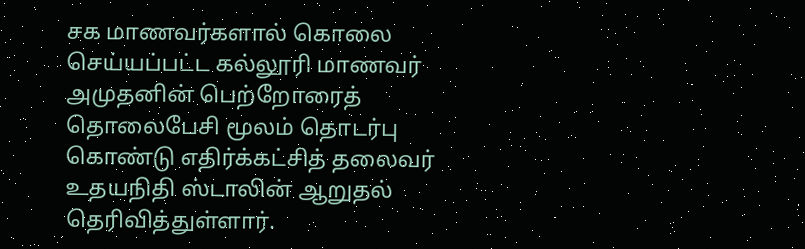சக மாணவர்களால் கொலை செய்யப்பட்ட கல்லூரி மாணவர் அமுதனின் பெற்றோரைத் தொலைபேசி மூலம் தொடர்பு கொண்டு எதிர்க்கட்சித் தலைவர் உதயநிதி ஸ்டாலின் ஆறுதல் தெரிவித்துள்ளார்.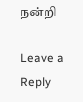நன்றி

Leave a Reply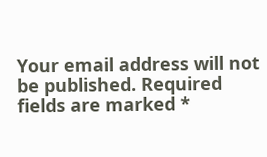Your email address will not be published. Required fields are marked *